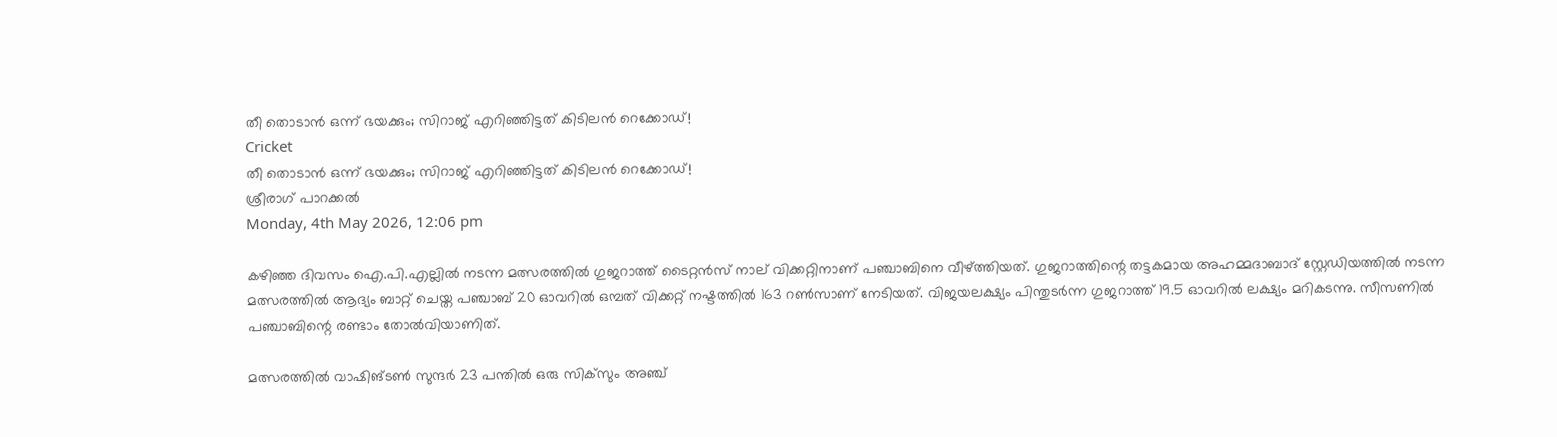തീ തൊടാന്‍ ഒന്ന് ഭയക്കും; സിറാജ് എറിഞ്ഞിട്ടത് കിടിലന്‍ റെക്കോഡ്!
Cricket
തീ തൊടാന്‍ ഒന്ന് ഭയക്കും; സിറാജ് എറിഞ്ഞിട്ടത് കിടിലന്‍ റെക്കോഡ്!
ശ്രീരാഗ് പാറക്കല്‍
Monday, 4th May 2026, 12:06 pm

കഴിഞ്ഞ ദിവസം ഐ.പി.എല്ലില്‍ നടന്ന മത്സരത്തില്‍ ഗുജറാത്ത് ടൈറ്റന്‍സ് നാല് വിക്കറ്റിനാണ് പഞ്ചാബിനെ വീഴ്ത്തിയത്. ഗുജറാത്തിന്റെ തട്ടകമായ അഹമ്മദാബാദ് സ്റ്റേഡിയത്തില്‍ നടന്ന മത്സരത്തില്‍ ആദ്യം ബാറ്റ് ചെയ്ത പഞ്ചാബ് 20 ഓവറില്‍ ഒമ്പത് വിക്കറ്റ് നഷ്ടത്തില്‍ 163 റണ്‍സാണ് നേടിയത്. വിജയലക്ഷ്യം പിന്തുടര്‍ന്ന ഗുജറാത്ത് 19.5 ഓവറില്‍ ലക്ഷ്യം മറികടന്നു. സീസണില്‍ പഞ്ചാബിന്റെ രണ്ടാം തോല്‍വിയാണിത്.

മത്സരത്തില്‍ വാഷിങ്ടണ്‍ സുന്ദര്‍ 23 പന്തില്‍ ഒരു സിക്‌സും അഞ്ച്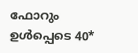ഫോറും ഉള്‍പ്പെടെ 40*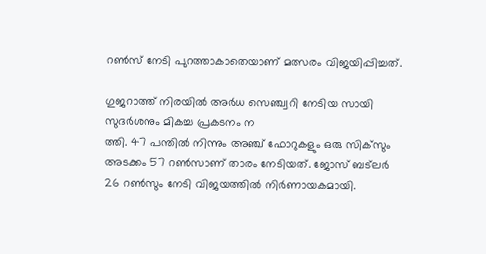റണ്‍സ് നേടി പുറത്താകാതെയാണ് മത്സരം വിജയിപ്പിച്ചത്.

ഗുജറാത്ത് നിരയില്‍ അര്‍ധ സെഞ്ച്വറി നേടിയ സായി സുദര്‍ശനും മികച്ച പ്രകടനം ന
ത്തി. 47 പന്തില്‍ നിന്നും അഞ്ച് ഫോറുകളും ഒരു സിക്‌സും അടക്കം 57 റണ്‍സാണ് താരം നേടിയത്. ജോസ് ബട്‌ലര്‍ 26 റണ്‍സും നേടി വിജയത്തില്‍ നിര്‍ണായകമായി.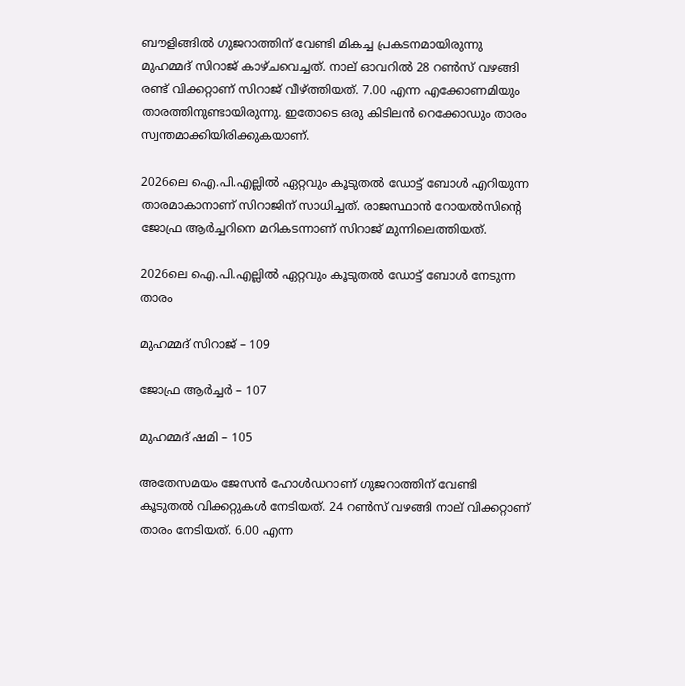ബൗളിങ്ങില്‍ ഗുജറാത്തിന് വേണ്ടി മികച്ച പ്രകടനമായിരുന്നു മുഹമ്മദ് സിറാജ് കാഴ്ചവെച്ചത്. നാല് ഓവറില്‍ 28 റണ്‍സ് വഴങ്ങി രണ്ട് വിക്കറ്റാണ് സിറാജ് വീഴ്ത്തിയത്. 7.00 എന്ന എക്കോണമിയും താരത്തിനുണ്ടായിരുന്നു. ഇതോടെ ഒരു കിടിലന്‍ റെക്കോഡും താരം സ്വന്തമാക്കിയിരിക്കുകയാണ്.

2026ലെ ഐ.പി.എല്ലില്‍ ഏറ്റവും കൂടുതല്‍ ഡോട്ട് ബോള്‍ എറിയുന്ന താരമാകാനാണ് സിറാജിന് സാധിച്ചത്. രാജസ്ഥാന്‍ റോയല്‍സിന്റെ ജോഫ്ര ആര്‍ച്ചറിനെ മറികടന്നാണ് സിറാജ് മുന്നിലെത്തിയത്.

2026ലെ ഐ.പി.എല്ലില്‍ ഏറ്റവും കൂടുതല്‍ ഡോട്ട് ബോള്‍ നേടുന്ന താരം

മുഹമ്മദ് സിറാജ് – 109

ജോഫ്ര ആര്‍ച്ചര്‍ – 107

മുഹമ്മദ് ഷമി – 105

അതേസമയം ജേസന്‍ ഹോള്‍ഡറാണ് ഗുജറാത്തിന് വേണ്ടി കൂടുതല്‍ വിക്കറ്റുകള്‍ നേടിയത്. 24 റണ്‍സ് വഴങ്ങി നാല് വിക്കറ്റാണ് താരം നേടിയത്. 6.00 എന്ന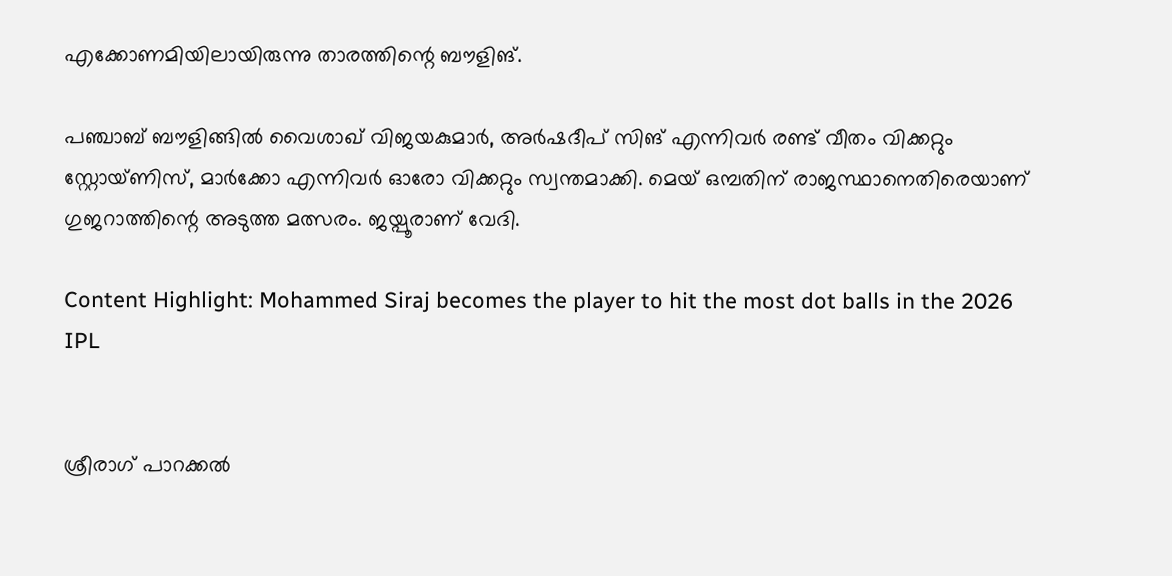എക്കോണമിയിലായിരുന്നു താരത്തിന്റെ ബൗളിങ്.

പഞ്ചാബ് ബൗളിങ്ങില്‍ വൈശാഖ് വിജയകുമാര്‍, അര്‍ഷദീപ് സിങ് എന്നിവര്‍ രണ്ട് വീതം വിക്കറ്റും സ്റ്റോയ്ണിസ്, മാര്‍ക്കോ എന്നിവര്‍ ഓരോ വിക്കറ്റും സ്വന്തമാക്കി. മെയ് ഒമ്പതിന് രാജസ്ഥാനെതിരെയാണ് ഗുജറാത്തിന്റെ അടുത്ത മത്സരം. ജയ്പൂരാണ് വേദി.

Content Highlight: Mohammed Siraj becomes the player to hit the most dot balls in the 2026 IPL


ശ്രീരാഗ് പാറക്കല്‍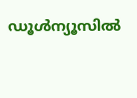ഡൂള്‍ന്യൂസില്‍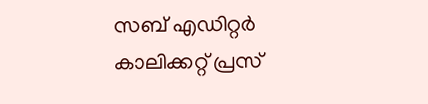സബ് എഡിറ്റര്‍ കാലിക്കറ്റ് പ്രസ്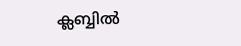ക്ലബ്ബില്‍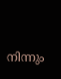നിന്നും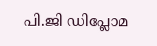പി.ജി ഡിപ്ലോമ